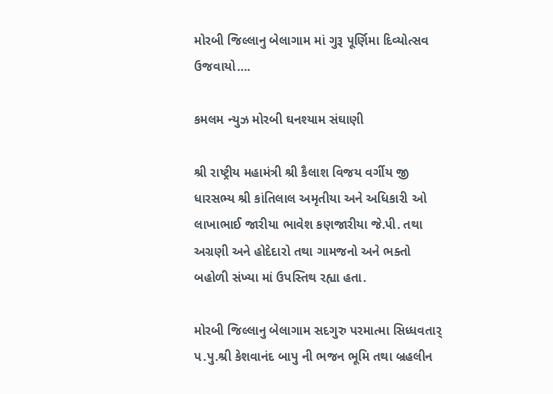મોરબી જિલ્લાનુ બેલાગામ માં ગુરૂ પૂર્ણિમા દિવ્યોત્સવ ઉજવાયો….

કમલમ ન્યુઝ મોરબી ઘનશ્યામ સંઘાણી

શ્રી રાષ્ટ્રીય મહામંત્રી શ્રી કૈલાશ વિજય વર્ગીય જી ધારસભ્ય શ્રી કાંતિલાલ અમૃતીયા અને અધિકારી ઓ લાખાભાઈ જારીયા ભાવેશ કણજારીયા જે.પી. તથા અગ્રણી અને હોદેદારો તથા ગામજનો અને ભક્તો બહોળી સંખ્યા માં ઉપસ્તિથ રહ્યા હતા.

મોરબી જિલ્લાનુ બેલાગામ સદગુરુ પરમાત્મા સિધ્ધવતાર્ પ.પુ.શ્રી કેશવાનંદ બાપુ ની ભજન ભૂમિ તથા બ્રહલીન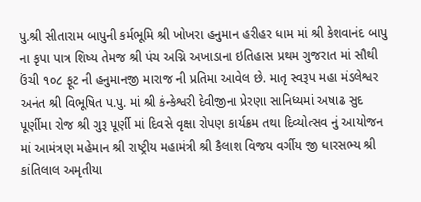પુ.શ્રી સીતારામ બાપુની કર્મભૂમિ શ્રી ખોખરા હનુમાન હરીહર ધામ માં શ્રી કેશવાનંદ બાપુ ના કૃપા પાત્ર શિષ્ય તેમજ શ્રી પંચ અગ્નિ અખાડાના ઇતિહાસ પ્રથમ ગુજરાત માં સૌથી ઉંચી ૧૦૮ ફૂટ ની હનુમાનજી મારાજ ની પ્રતિમા આવેલ છે. માતૃ સ્વરૂપ મહા મંડલેશ્વર અનંત શ્રી વિભૂષિત પ.પુ. માં શ્રી કંન્કેશ્વરી દેવીજીના પ્રેરણા સાનિધ્યમાં અષાઢ સુદ પૂર્ણીમા રોજ શ્રી ગુરૂ પૂર્ણી માં દિવસે વૃક્ષા રોપણ કાર્યક્રમ તથા દિવ્યોત્સવ નું આયોજન માં આમંત્રણ મહેમાન શ્રી રાષ્ટ્રીય મહામંત્રી શ્રી કૈલાશ વિજય વર્ગીય જી ધારસભ્ય શ્રી કાંતિલાલ અમૃતીયા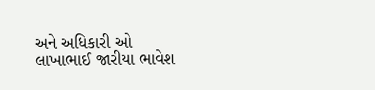અને અધિકારી ઓ લાખાભાઈ જારીયા ભાવેશ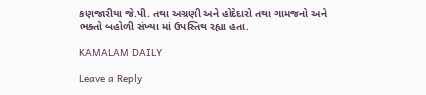કણજારીયા જે.પી. તથા અગ્રણી અને હોદેદારો તથા ગામજનો અને ભક્તો બહોળી સંખ્યા માં ઉપસ્તિથ રહ્યા હતા.

KAMALAM DAILY

Leave a Reply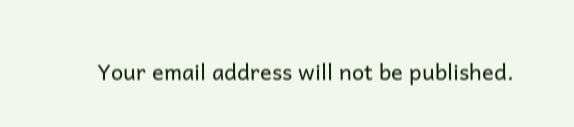Your email address will not be published.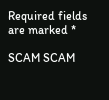Required fields are marked *

SCAM SCAM